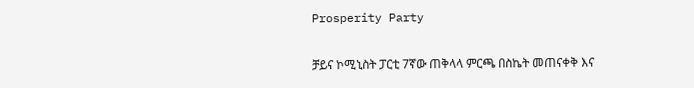Prosperity Party

ቻይና ኮሚኒስት ፓርቲ 7ኛው ጠቅላላ ምርጫ በስኬት መጠናቀቅ እና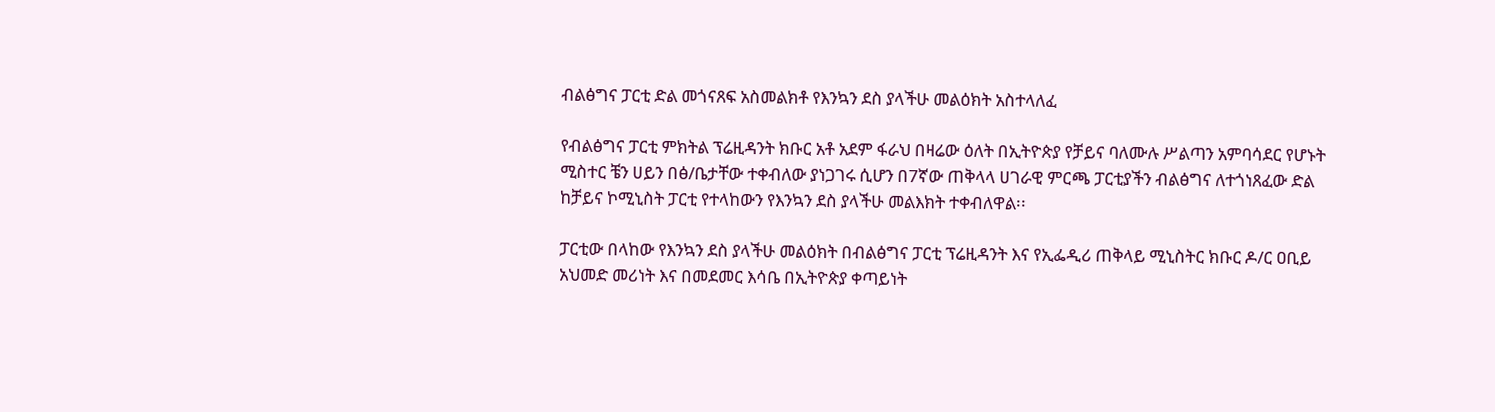ብልፅግና ፓርቲ ድል መጎናጸፍ አስመልክቶ የእንኳን ደስ ያላችሁ መልዕክት አስተላለፈ

የብልፅግና ፓርቲ ምክትል ፕሬዚዳንት ክቡር አቶ አደም ፋራህ በዛሬው ዕለት በኢትዮጵያ የቻይና ባለሙሉ ሥልጣን አምባሳደር የሆኑት ሚስተር ቼን ሀይን በፅ/ቤታቸው ተቀብለው ያነጋገሩ ሲሆን በ7ኛው ጠቅላላ ሀገራዊ ምርጫ ፓርቲያችን ብልፅግና ለተጎነጸፈው ድል ከቻይና ኮሚኒስት ፓርቲ የተላከውን የእንኳን ደስ ያላችሁ መልእክት ተቀብለዋል፡፡

ፓርቲው በላከው የእንኳን ደስ ያላችሁ መልዕክት በብልፅግና ፓርቲ ፕሬዚዳንት እና የኢፌዲሪ ጠቅላይ ሚኒስትር ክቡር ዶ/ር ዐቢይ አህመድ መሪነት እና በመደመር እሳቤ በኢትዮጵያ ቀጣይነት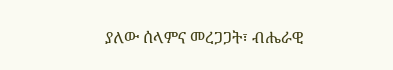ያለው ሰላምና መረጋጋት፣ ብሔራዊ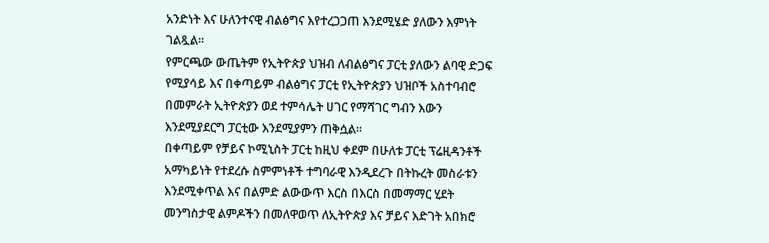አንድነት እና ሁለንተናዊ ብልፅግና እየተረጋጋጠ እንደሚሄድ ያለውን እምነት ገልጿል፡፡
የምርጫው ውጤትም የኢትዮጵያ ህዝብ ለብልፅግና ፓርቲ ያለውን ልባዊ ድጋፍ የሚያሳይ እና በቀጣይም ብልፅግና ፓርቲ የኢትዮጵያን ህዝቦች አስተባብሮ በመምራት ኢትዮጵያን ወደ ተምሳሌት ሀገር የማሻገር ግብን እውን እንደሚያደርግ ፓርቲው እንደሚያምን ጠቅሷል፡፡
በቀጣይም የቻይና ኮሚኒስት ፓርቲ ከዚህ ቀደም በሁለቱ ፓርቲ ፕሬዚዳንቶች አማካይነት የተደረሱ ስምምነቶች ተግባራዊ እንዲደረጉ በትኩረት መስራቱን እንደሚቀጥል እና በልምድ ልውውጥ እርስ በእርስ በመማማር ሂደት መንግስታዊ ልምዶችን በመለዋወጥ ለኢትዮጵያ እና ቻይና እድገት አበክሮ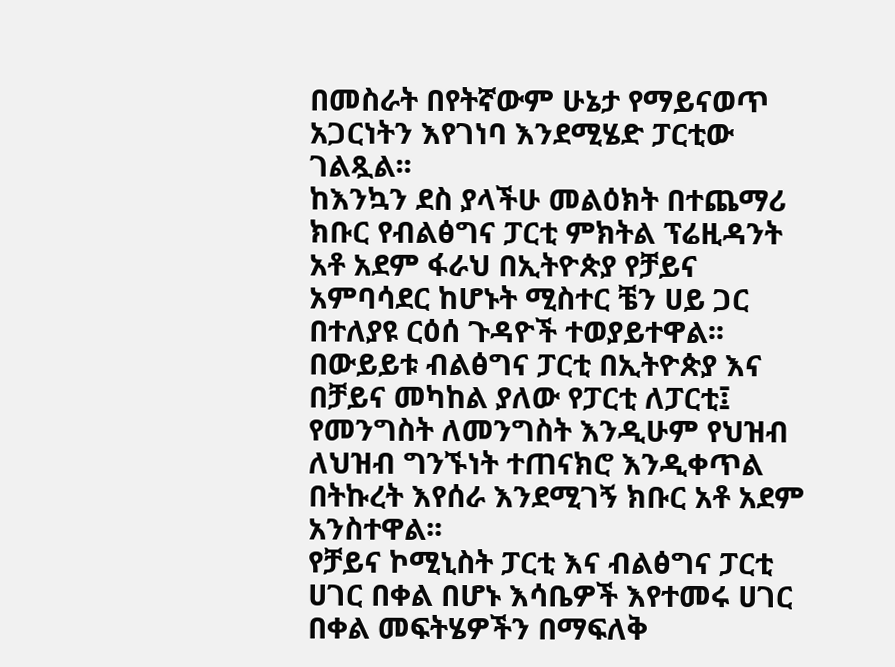በመስራት በየትኛውም ሁኔታ የማይናወጥ አጋርነትን እየገነባ እንደሚሄድ ፓርቲው ገልጿል፡፡
ከእንኳን ደስ ያላችሁ መልዕክት በተጨማሪ ክቡር የብልፅግና ፓርቲ ምክትል ፕሬዚዳንት አቶ አደም ፋራህ በኢትዮጵያ የቻይና አምባሳደር ከሆኑት ሚስተር ቼን ሀይ ጋር በተለያዩ ርዕሰ ጉዳዮች ተወያይተዋል፡፡
በውይይቱ ብልፅግና ፓርቲ በኢትዮጵያ እና በቻይና መካከል ያለው የፓርቲ ለፓርቲ፤ የመንግስት ለመንግስት እንዲሁም የህዝብ ለህዝብ ግንኙነት ተጠናክሮ እንዲቀጥል በትኩረት እየሰራ እንደሚገኝ ክቡር አቶ አደም አንስተዋል፡፡
የቻይና ኮሚኒስት ፓርቲ እና ብልፅግና ፓርቲ ሀገር በቀል በሆኑ እሳቤዎች እየተመሩ ሀገር በቀል መፍትሄዎችን በማፍለቅ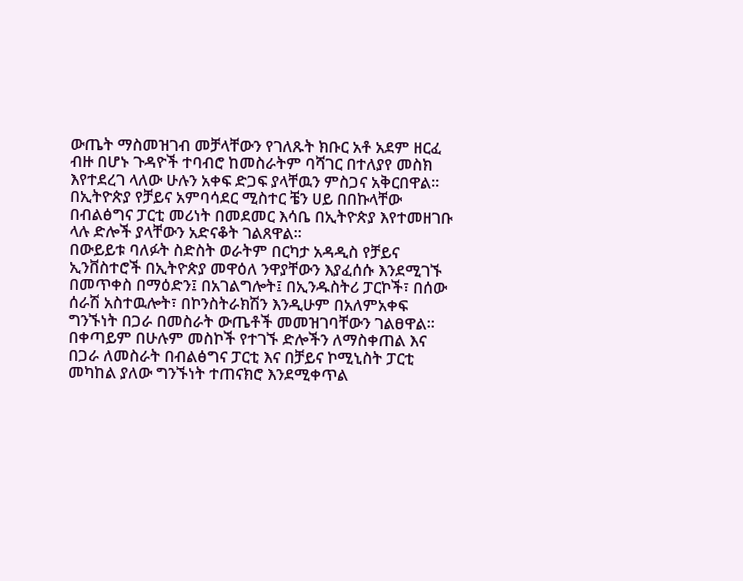ውጤት ማስመዝገብ መቻላቸውን የገለጹት ክቡር አቶ አደም ዘርፈ ብዙ በሆኑ ጉዳዮች ተባብሮ ከመስራትም ባሻገር በተለያየ መስክ እየተደረገ ላለው ሁሉን አቀፍ ድጋፍ ያላቸዉን ምስጋና አቅርበዋል፡፡
በኢትዮጵያ የቻይና አምባሳደር ሚስተር ቼን ሀይ በበኩላቸው በብልፅግና ፓርቲ መሪነት በመደመር እሳቤ በኢትዮጵያ እየተመዘገቡ ላሉ ድሎች ያላቸውን አድናቆት ገልጸዋል፡፡
በውይይቱ ባለፉት ስድስት ወራትም በርካታ አዳዲስ የቻይና ኢንቨስተሮች በኢትዮጵያ መዋዕለ ንዋያቸውን እያፈሰሱ እንደሚገኙ በመጥቀስ በማዕድን፤ በአገልግሎት፤ በኢንዱስትሪ ፓርኮች፣ በሰው ሰራሽ አስተዉሎት፣ በኮንስትራክሽን እንዲሁም በአለምአቀፍ ግንኙነት በጋራ በመስራት ውጤቶች መመዝገባቸውን ገልፀዋል፡፡
በቀጣይም በሁሉም መስኮች የተገኙ ድሎችን ለማስቀጠል እና በጋራ ለመስራት በብልፅግና ፓርቲ እና በቻይና ኮሚኒስት ፓርቲ መካከል ያለው ግንኙነት ተጠናክሮ እንደሚቀጥል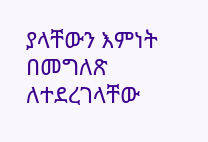ያላቸውን እምነት በመግለጽ ለተደረገላቸው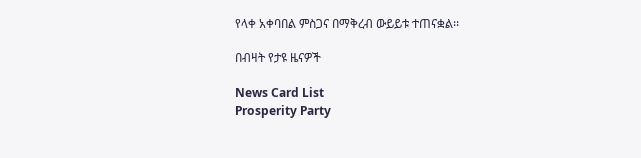የላቀ አቀባበል ምስጋና በማቅረብ ውይይቱ ተጠናቋል፡፡

በብዛት የታዩ ዜናዎች

News Card List
Prosperity Party